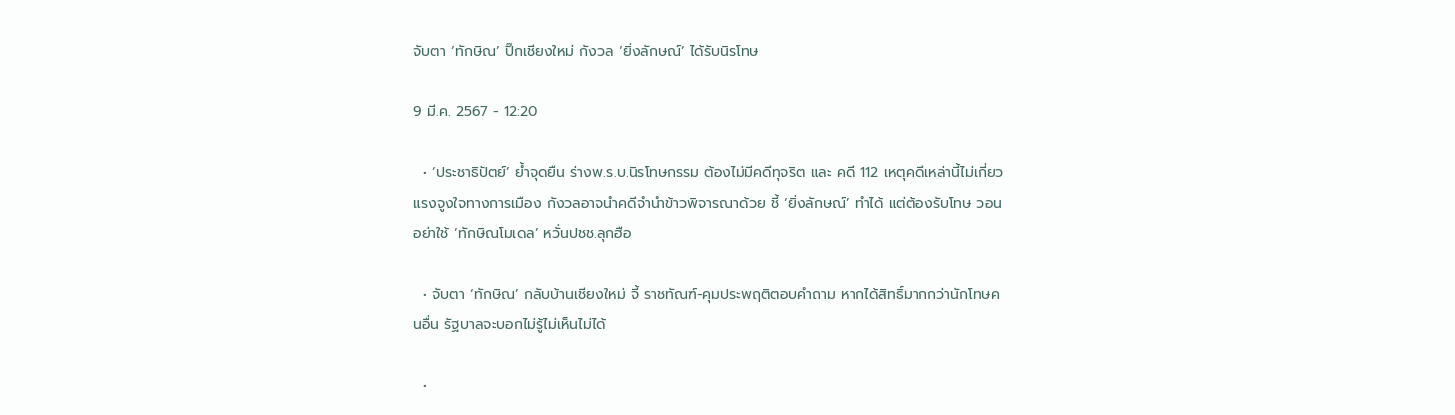จับตา ‘ทักษิณ’ ปิ๊กเชียงใหม่ กังวล ‘ยิ่งลักษณ์’ ได้รับนิรโทษ

9 มี.ค. 2567 - 12:20

  • ‘ประชาธิปัตย์’ ย้ำจุดยืน ร่างพ.ร.บ.นิรโทษกรรม ต้องไม่มีคดีทุจริต และ คดี 112 เหตุคดีเหล่านี้ไม่เกี่ยวแรงจูงใจทางการเมือง กังวลอาจนำคดีจำนำข้าวพิจารณาด้วย ชี้ ‘ยิ่งลักษณ์’ ทำได้ แต่ต้องรับโทษ วอนอย่าใช้ ‘ทักษิณโมเดล’ หวั่นปชช.ลุกฮือ

  • จับตา ‘ทักษิณ’ กลับบ้านเชียงใหม่ จี้ ราชทัณฑ์-คุมประพฤติตอบคำถาม หากได้สิทธิ์มากกว่านักโทษคนอื่น รัฐบาลจะบอกไม่รู้ไม่เห็นไม่ได้

  •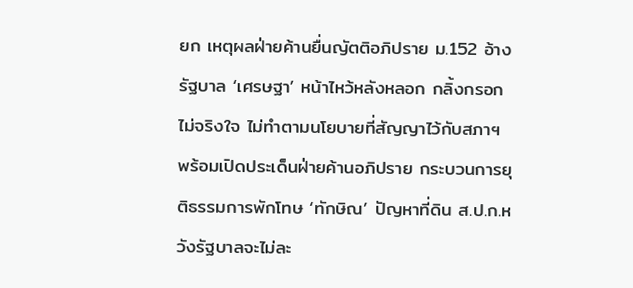ยก เหตุผลฝ่ายค้านยื่นญัตติอภิปราย ม.152 อ้างรัฐบาล ‘เศรษฐา’ หน้าไหว้หลังหลอก กลิ้งกรอกไม่จริงใจ ไม่ทำตามนโยบายที่สัญญาไว้กับสภาฯ พร้อมเปิดประเด็นฝ่ายค้านอภิปราย กระบวนการยุติธรรมการพักโทษ ‘ทักษิณ’ ปัญหาที่ดิน ส.ป.ก.หวังรัฐบาลจะไม่ละ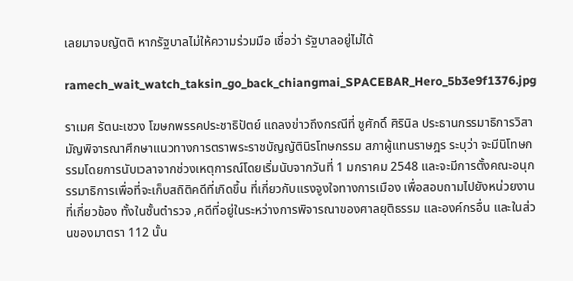เลยมาจบญัตติ หากรัฐบาลไม่ให้ความร่วมมือ เชื่อว่า รัฐบาลอยู่ไม่ได้

ramech_wait_watch_taksin_go_back_chiangmai_SPACEBAR_Hero_5b3e9f1376.jpg

ราเมศ รัตนะเชวง โฆษกพรรคประชาธิปัตย์ แถลงข่าวถึงกรณีที่ ชูศักดิ์ ศิรินิล ประธานกรรมาธิการวิสามัญพิจารณาศึกษาแนวทางการตราพระราชบัญญัตินิรโทษกรรม สภาผู้แทนราษฎร ระบุว่า จะมีนิโทษกรรมโดยการนับเวลาจากช่วงเหตุการณ์โดยเริ่มนับจากวันที่ 1 มกราคม 2548 และจะมีการตั้งคณะอนุกรรมาธิการเพื่อที่จะเก็บสถิติคดีที่เกิดขึ้น ที่เกี่ยวกับแรงจูงใจทางการเมือง เพื่อสอบถามไปยังหน่วยงานที่เกี่ยวข้อง ทั้งในชั้นตำรวจ ,คดีที่อยู่ในระหว่างการพิจารณาของศาลยุติธรรม และองค์กรอื่น และในส่วนของมาตรา 112 นั้น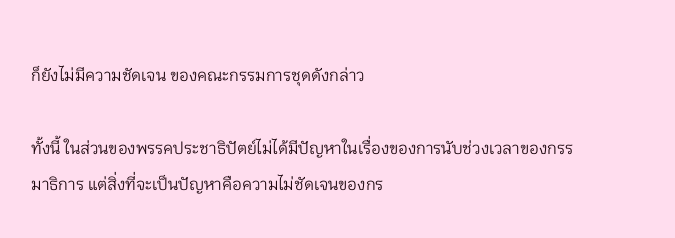ก็ยังไม่มีความชัดเจน ของคณะกรรมการชุดดังกล่าว

ทั้งนี้ ในส่วนของพรรคประชาธิปัตย์ไม่ได้มีปัญหาในเรื่องของการนับช่วงเวลาของกรรมาธิการ แต่สิ่งที่จะเป็นปัญหาคือความไม่ชัดเจนของกร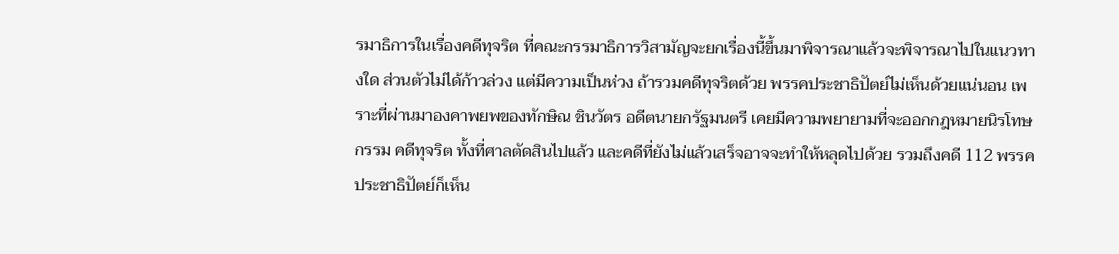รมาธิการในเรื่องคดีทุจริต ที่คณะกรรมาธิการวิสามัญจะยกเรื่องนี้ขึ้นมาพิจารณาแล้วจะพิจารณาไปในแนวทางใด ส่วนตัวไม่ได้ก้าวล่วง แต่มีความเป็นห่วง ถ้ารวมคดีทุจริตด้วย พรรคประชาธิปัตย์ไม่เห็นด้วยแน่นอน เพราะที่ผ่านมาองคาพยพของทักษิณ ชินวัตร อดีตนายกรัฐมนตรี เคยมีความพยายามที่จะออกกฎหมายนิรโทษกรรม คดีทุจริต ทั้งที่ศาลตัดสินไปแล้ว และคดีที่ยังไม่แล้วเสร็จอาจจะทำให้หลุดไปด้วย รวมถึงคดี 112 พรรคประชาธิปัตย์ก็เห็น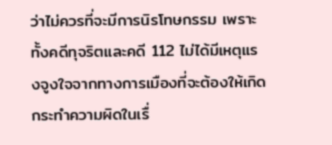ว่าไม่ควรที่จะมีการนิรโทษกรรม เพราะทั้งคดีทุจริตและคดี 112 ไม่ได้มีเหตุแรงจูงใจจากทางการเมืองที่จะต้องให้เกิดกระทำความผิดในเรื่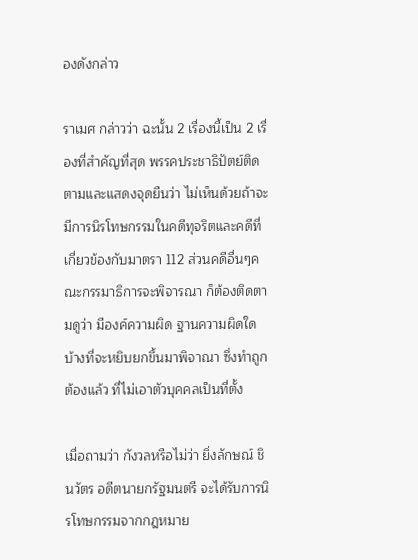องดังกล่าว

ราเมศ กล่าวว่า ฉะนั้น 2 เรื่องนี้เป็น 2 เรื่องที่สำคัญที่สุด พรรคประชาธิปัตย์ติดตามและแสดงจุดยืนว่า ไม่เห็นด้วยถ้าจะมีการนิรโทษกรรมในคดีทุจริตและคดีที่เกี่ยวข้องกับมาตรา 112 ส่วนคดีอื่นๆคณะกรรมาธิการจะพิจารณา ก็ต้องติดตามดูว่า มีองค์ความผิด ฐานความผิดใดบ้างที่จะหยิบยกขึ้นมาพิจาณา ซึ่งทำถูกต้องแล้ว ที่ไม่เอาตัวบุคคลเป็นที่ตั้ง

เมื่อถามว่า กังวลหรือไม่ว่า ยิ่งลักษณ์ ชินวัตร อดีตนายกรัฐมนตรี จะได้รับการนิรโทษกรรมจากกฎหมาย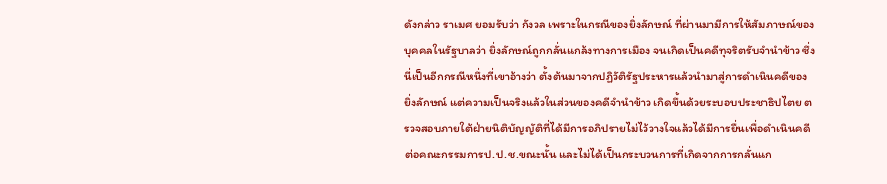ดังกล่าว ราเมศ ยอมรับว่า กังวล เพราะในกรณีของยิ่งลักษณ์ ที่ผ่านมามีการให้สัมภาษณ์ของบุคคลในรัฐบาลว่า ยิ่งลักษณ์ถูกกลั่นแกล้งทางการเมือง จนเกิดเป็นคดีทุจริตรับจำนำข้าว ซึ่งนี่เป็นอีกกรณีหนึ่งที่เขาอ้างว่า ตั้งต้นมาจากปฏิวัติรัฐประหารแล้วนำมาสู่การดำเนินคดีของ ยิ่งลักษณ์ แต่ความเป็นจริงแล้วในส่วนของคดีจำนำข้าว เกิดขึ้นด้วยระบอบประชาธิปไตย ตรวจสอบภายใต้ฝ่ายนิติบัญญัติที่ได้มีการอภิปรายไม่ไว้วางใจแล้วได้มีการยื่นเพื่อดำเนินคดีต่อคณะกรรมการป.ป.ช.ขณะนั้น และไม่ได้เป็นกระบวนการที่เกิดจากการกลั่นแก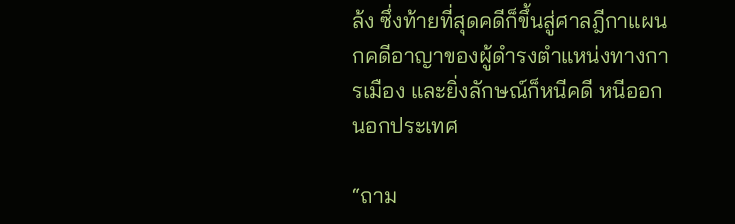ล้ง ซึ่งท้ายที่สุดคดีก็ขึ้นสู่ศาลฎีกาแผนกคดีอาญาของผู้ดำรงตำแหน่งทางการเมือง และยิ่งลักษณ์ก็หนีคดี หนีออกนอกประเทศ

“ถาม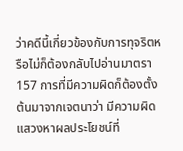ว่าคดีนี้เกี่ยวข้องกับการทุจริตหรือไม่ก็ต้องกลับไปอ่านมาตรา 157 การที่มีความผิดก็ต้องตั้งต้นมาจากเจตนาว่า มีความผิดแสวงหาผลประโยชน์ที่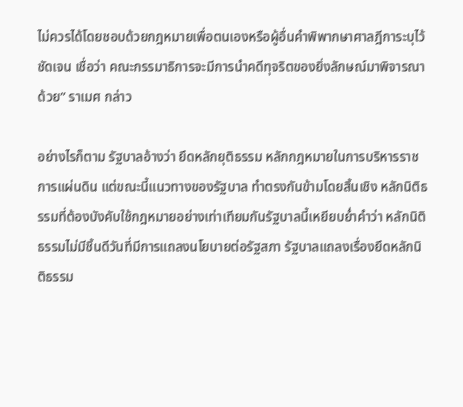ไม่ควรได้โดยชอบด้วยกฎหมายเพื่อตนเองหรือผู้อื่นคำพิพากษาศาลฎีการะบุไว้ชัดเจน เชื่อว่า คณะกรรมาธิการจะมีการนำคดีทุจริตของยิ่งลักษณ์มาพิจารณาด้วย” ราเมศ กล่าว

อย่างไรก็ตาม รัฐบาลอ้างว่า ยึดหลักยุติธรรม หลักกฎหมายในการบริหารราชการแผ่นดิน แต่ขณะนี้แนวทางของรัฐบาล ทำตรงกันข้ามโดยสิ้นเชิง หลักนิติธรรมที่ต้องบังคับใช้กฎหมายอย่างเท่าเทียมกันรัฐบาลนี้เหยียบย่ำคำว่า หลักนิติธรรมไม่มีชิ้นดีวันที่มีการแถลงนโยบายต่อรัฐสภา รัฐบาลแถลงเรื่องยึดหลักนิติธรรม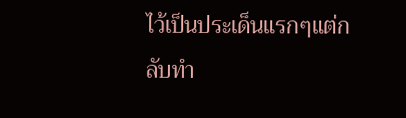ไว้เป็นประเด็นแรกๆแต่กลับทำ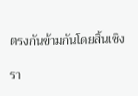ตรงกันข้ามกันโดยสิ้นเชิง

รา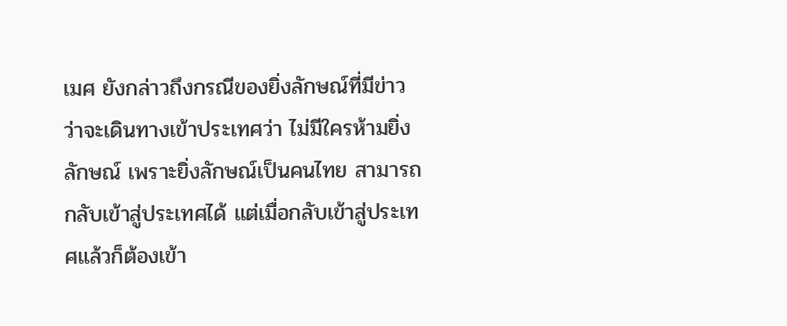เมศ ยังกล่าวถึงกรณีของยิ่งลักษณ์ที่มีข่าวว่าจะเดินทางเข้าประเทศว่า ไม่มีใครห้ามยิ่งลักษณ์ เพราะยิ่งลักษณ์เป็นคนไทย สามารถกลับเข้าสู่ประเทศได้ แต่เมื่อกลับเข้าสู่ประเทศแล้วก็ต้องเข้า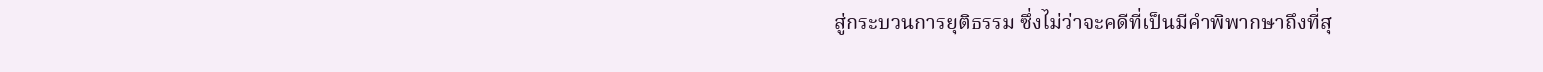สู่กระบวนการยุติธรรม ซึ่งไม่ว่าจะคดีที่เป็นมีคำพิพากษาถึงที่สุ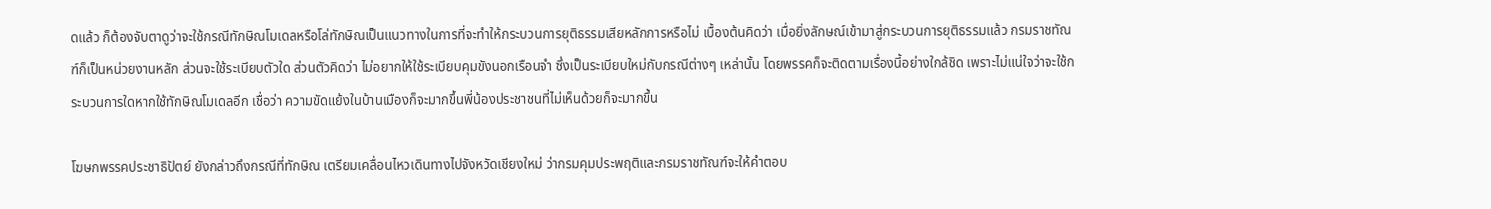ดแล้ว ก็ต้องจับตาดูว่าจะใช้กรณีทักษิณโมเดลหรือโล่ทักษิณเป็นแนวทางในการที่จะทำให้กระบวนการยุติธรรมเสียหลักการหรือไม่ เบื้องต้นคิดว่า เมื่อยิ่งลักษณ์เข้ามาสู่กระบวนการยุติธรรมแล้ว กรมราชทัณฑ์ก็เป็นหน่วยงานหลัก ส่วนจะใช้ระเบียบตัวใด ส่วนตัวคิดว่า ไม่อยากให้ใช้ระเบียบคุมขังนอกเรือนจำ ซึ่งเป็นระเบียบใหม่กับกรณีต่างๆ เหล่านั้น โดยพรรคก็จะติดตามเรื่องนี้อย่างใกล้ชิด เพราะไม่แน่ใจว่าจะใช้กระบวนการใดหากใช้ทักษิณโมเดลอีก เชื่อว่า ความขัดแย้งในบ้านเมืองก็จะมากขึ้นพี่น้องประชาชนที่ไม่เห็นด้วยก็จะมากขึ้น

โฆษกพรรคประชาธิปัตย์ ยังกล่าวถึงกรณีที่ทักษิณ เตรียมเคลื่อนไหวเดินทางไปจังหวัดเชียงใหม่ ว่ากรมคุมประพฤติและกรมราชทัณฑ์จะให้คำตอบ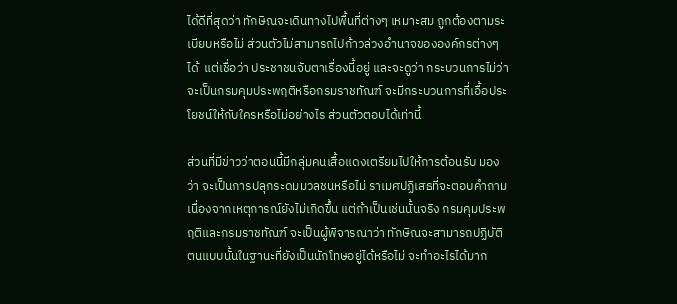ได้ดีที่สุดว่า ทักษิณจะเดินทางไปพื้นที่ต่างๆ เหมาะสม ถูกต้องตามระเบียบหรือไม่ ส่วนตัวไม่สามารถไปก้าวล่วงอำนาจขององค์กรต่างๆ ได้  แต่เชื่อว่า ประชาชนจับตาเรื่องนี้อยู่ และจะดูว่า กระบวนการไม่ว่าจะเป็นกรมคุมประพฤติหรือกรมราชทัณฑ์ จะมีกระบวนการที่เอื้อประโยชน์ให้กับใครหรือไม่อย่างไร ส่วนตัวตอบได้เท่านี้

ส่วนที่มีข่าวว่าตอนนี้มีกลุ่มคนเสื้อแดงเตรียมไปให้การต้อนรับ มองว่า จะเป็นการปลุกระดมมวลชนหรือไม่ ราเมศปฏิเสธที่จะตอบคำถาม เนื่องจากเหตุการณ์ยังไม่เกิดขึ้น แต่ถ้าเป็นเช่นนั้นจริง กรมคุมประพฤติและกรมราชทัณฑ์ จะเป็นผู้พิจารณาว่า ทักษิณจะสามารถปฏิบัติตนแบบนั้นในฐานะที่ยังเป็นนักโทษอยู่ได้หรือไม่ จะทำอะไรได้มาก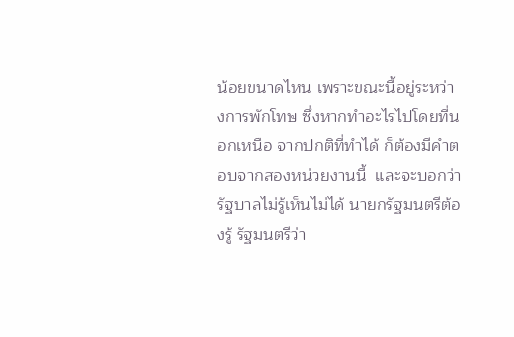น้อยขนาดไหน เพราะขณะนี้อยู่ระหว่างการพักโทษ ซึ่งหากทำอะไรไปโดยที่นอกเหนือ จากปกติที่ทำได้ ก็ต้องมีคำตอบจากสองหน่วยงานนี้  และจะบอกว่ารัฐบาลไม่รู้เห็นไม่ได้ นายกรัฐมนตรีต้องรู้ รัฐมนตรีว่า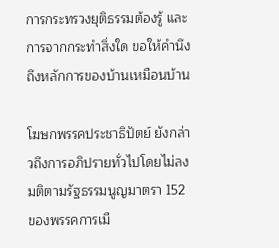การกระทรวงยุติธรรมต้องรู้ และการจากกระทำสิ่งใด ขอให้คำนึงถึงหลักการของบ้านเหมือนบ้าน

โฆษกพรรคประชาธิปัตย์ ยังกล่าวถึงการอภิปรายทั่วไปโดยไม่ลงมติตามรัฐธรรมนูญมาตรา 152 ของพรรคการเมื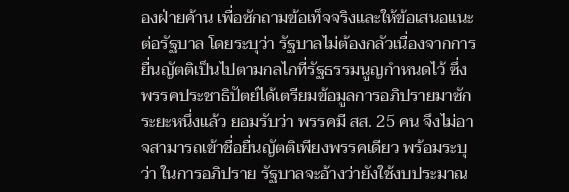องฝ่ายค้าน เพื่อซักถามข้อเท็จจริงและให้ข้อเสนอแนะต่อรัฐบาล โดยระบุว่า รัฐบาลไม่ต้องกลัวเนื่องจากการยื่นญัตติเป็นไปตามกลไกที่รัฐธรรมนูญกำหนดไว้ ซึ่งพรรคประชาธิปัตย์ได้เตรียมข้อมูลการอภิปรายมาซักระยะหนึ่งแล้ว ยอมรับว่า พรรคมี สส. 25 คน จึงไม่อาจสามารถเข้าชื่อยื่นญัตติเพียงพรรคเดียว พร้อมระบุว่า ในการอภิปราย รัฐบาลจะอ้างว่ายังใช้งบประมาณ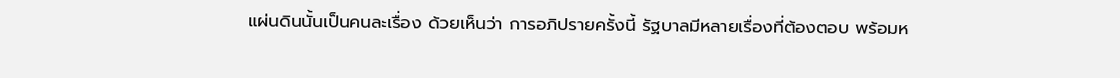แผ่นดินนั้นเป็นคนละเรื่อง ด้วยเห็นว่า การอภิปรายครั้งนี้ รัฐบาลมีหลายเรื่องที่ต้องตอบ พร้อมห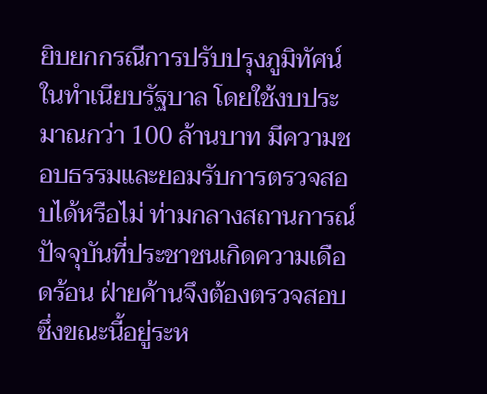ยิบยกกรณีการปรับปรุงภูมิทัศน์ในทำเนียบรัฐบาล โดยใช้งบประมาณกว่า 100 ล้านบาท มีความชอบธรรมและยอมรับการตรวจสอบได้หรือไม่ ท่ามกลางสถานการณ์ปัจจุบันที่ประชาชนเกิดความเดือดร้อน ฝ่ายค้านจึงต้องตรวจสอบ ซึ่งขณะนี้อยู่ระห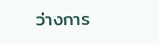ว่างการ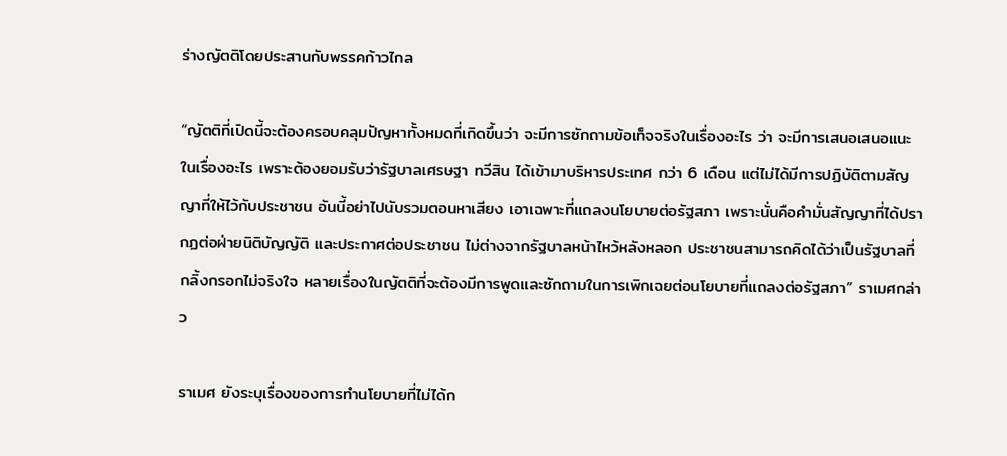ร่างญัตติโดยประสานกับพรรคก้าวไกล

“ญัตติที่เปิดนี้จะต้องครอบคลุมปัญหาทั้งหมดที่เกิดขึ้นว่า จะมีการซักถามข้อเท็จจริงในเรื่องอะไร ว่า จะมีการเสนอเสนอแนะในเรื่องอะไร เพราะต้องยอมรับว่ารัฐบาลเศรษฐา ทวีสิน ได้เข้ามาบริหารประเทศ กว่า 6 เดือน แต่ไม่ได้มีการปฏิบัติตามสัญญาที่ให้ไว้กับประชาชน อันนี้อย่าไปนับรวมตอนหาเสียง เอาเฉพาะที่แถลงนโยบายต่อรัฐสภา เพราะนั่นคือคำมั่นสัญญาที่ได้ปรากฏต่อฝ่ายนิติบัญญัติ และประกาศต่อประชาชน ไม่ต่างจากรัฐบาลหน้าไหว้หลังหลอก ประชาชนสามารถคิดได้ว่าเป็นรัฐบาลที่กลิ้งกรอกไม่จริงใจ หลายเรื่องในญัตติที่จะต้องมีการพูดและซักถามในการเพิกเฉยต่อนโยบายที่แถลงต่อรัฐสภา” ราเมศกล่าว

ราเมศ ยังระบุเรื่องของการทำนโยบายที่ไม่ได้ก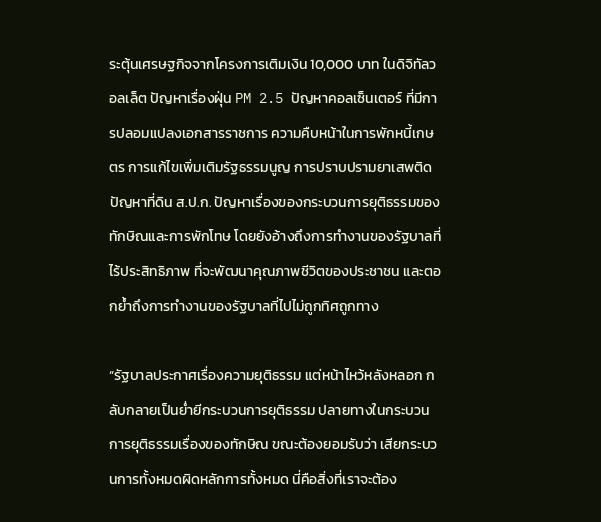ระตุ้นเศรษฐกิจจากโครงการเติมเงิน 10,000 บาท ในดิจิทัลวอลเล็ต ปัญหาเรื่องฝุ่น PM 2.5 ปัญหาคอลเซ็นเตอร์ ที่มีการปลอมแปลงเอกสารราชการ ความคืบหน้าในการพักหนี้เกษตร การแก้ไขเพิ่มเติมรัฐธรรมนูญ การปราบปรามยาเสพติด ปัญหาที่ดิน ส.ป.ก. ปัญหาเรื่องของกระบวนการยุติธรรมของทักษิณและการพักโทษ โดยยังอ้างถึงการทำงานของรัฐบาลที่ไร้ประสิทธิภาพ ที่จะพัฒนาคุณภาพชีวิตของประชาชน และตอกย้ำถึงการทำงานของรัฐบาลที่ไปไม่ถูกทิศถูกทาง

“รัฐบาลประกาศเรื่องความยุติธรรม แต่หน้าไหว้หลังหลอก กลับกลายเป็นย่ำยีกระบวนการยุติธรรม ปลายทางในกระบวนการยุติธรรมเรื่องของทักษิณ ขณะต้องยอมรับว่า เสียกระบวนการทั้งหมดผิดหลักการทั้งหมด นี่คือสิ่งที่เราจะต้อง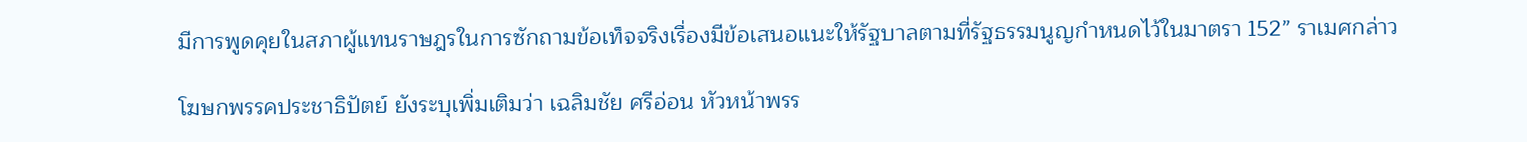มีการพูดคุยในสภาผู้แทนราษฎรในการซักถามข้อเท็จจริงเรื่องมีข้อเสนอแนะให้รัฐบาลตามที่รัฐธรรมนูญกำหนดไว้ในมาตรา 152” ราเมศกล่าว

โฆษกพรรคประชาธิปัตย์ ยังระบุเพิ่มเติมว่า เฉลิมชัย ศรีอ่อน หัวหน้าพรร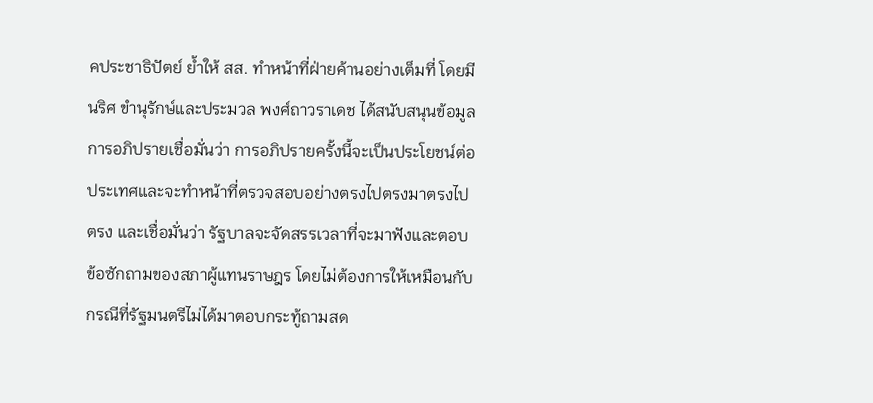คประชาธิปัตย์ ย้ำให้ สส. ทำหน้าที่ฝ่ายค้านอย่างเต็มที่ โดยมีนริศ ขำนุรักษ์และประมวล พงศ์ถาวราเดช ได้สนับสนุนข้อมูลการอภิปรายเชื่อมั่นว่า การอภิปรายครั้งนี้จะเป็นประโยชน์ต่อประเทศและจะทำหน้าที่ตรวจสอบอย่างตรงไปตรงมาตรงไปตรง และเชื่อมั่นว่า รัฐบาลจะจัดสรรเวลาที่จะมาฟังและตอบข้อซักถามของสภาผู้แทนราษฎร โดยไม่ต้องการให้เหมือนกับกรณีที่รัฐมนตรีไม่ได้มาตอบกระทู้ถามสด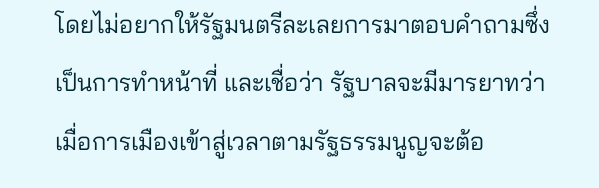โดยไม่อยากให้รัฐมนตรีละเลยการมาตอบคำถามซึ่งเป็นการทำหน้าที่ และเชื่อว่า รัฐบาลจะมีมารยาทว่าเมื่อการเมืองเข้าสู่เวลาตามรัฐธรรมนูญจะต้อ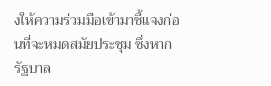งให้ความร่วมมือเข้ามาชี้แจงก่อนที่จะหมดสมัยประชุม ซึ่งหากรัฐบาล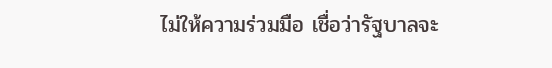ไม่ให้ความร่วมมือ เชื่อว่ารัฐบาลจะ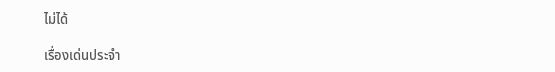ไม่ได้

เรื่องเด่นประจำ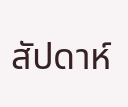สัปดาห์